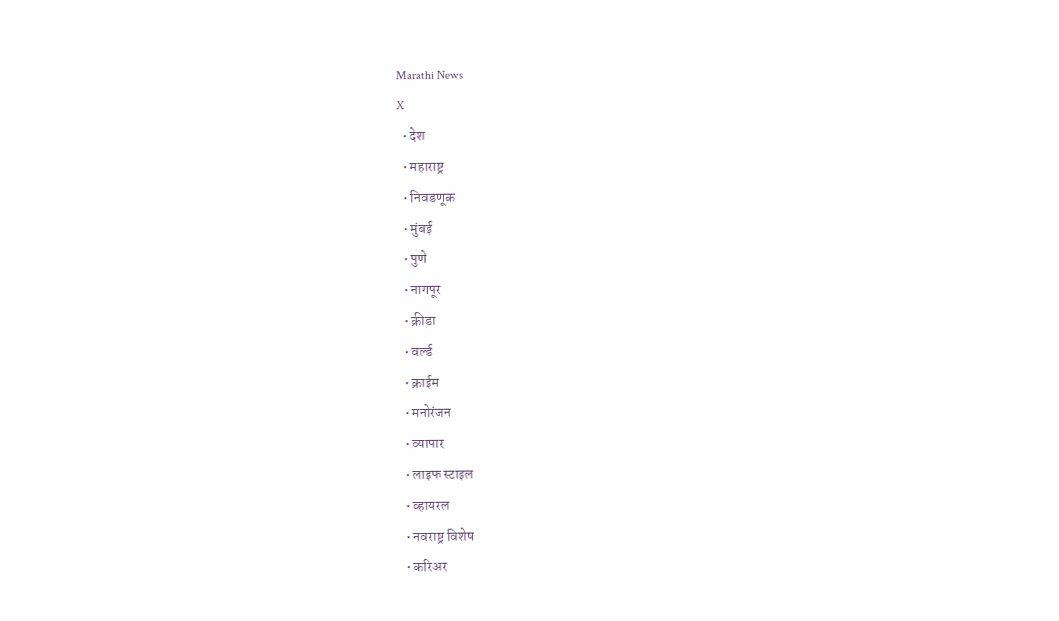Marathi News
X
  • देश
  • महाराष्ट्र
  • निवडणूक
  • मुंबई
  • पुणे
  • नागपूर
  • क्रीडा
  • वर्ल्ड
  • क्राईम
  • मनोरंजन
  • व्यापार
  • लाइफ स्टाइल
  • व्हायरल
  • नवराष्ट्र विशेष
  • करिअर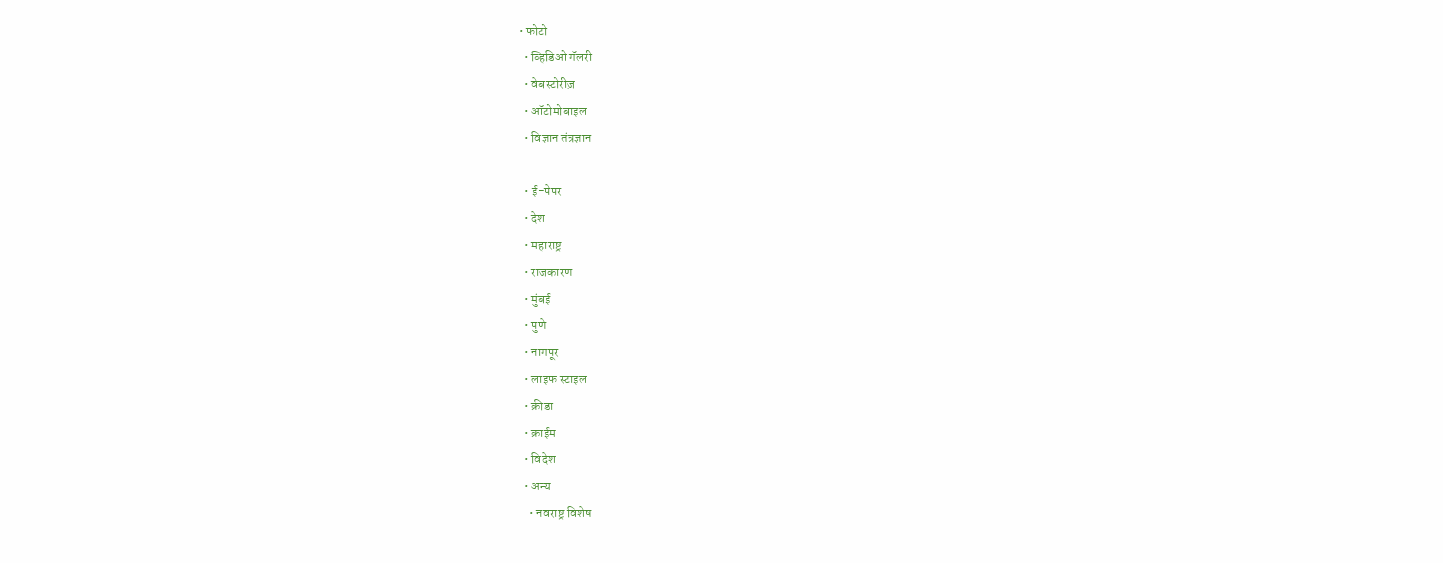• फोटो
  • व्हिडिओ गॅलरी
  • वेबस्टोरीज़
  • ऑटोमोबाइल
  • विज्ञान तंत्रज्ञान

  • ई-पेपर
  • देश
  • महाराष्ट्र
  • राजकारण
  • मुंबई
  • पुणे
  • नागपूर
  • लाइफ स्टाइल
  • क्रीडा
  • क्राईम
  • विदेश
  • अन्य
    • नवराष्ट्र विशेष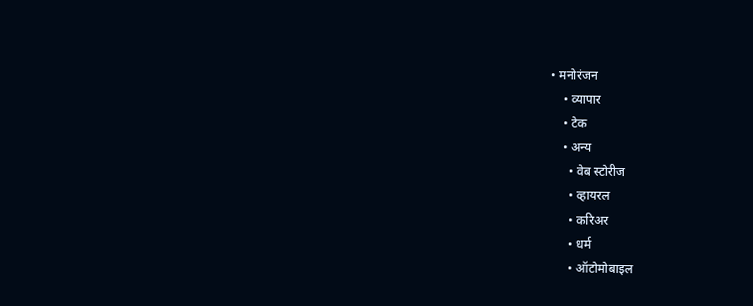• मनोरंजन
    • व्यापार
    • टेक
    • अन्य
      • वेब स्टोरीज
      • व्हायरल
      • करिअर
      • धर्म
      • ऑटोमोबाइल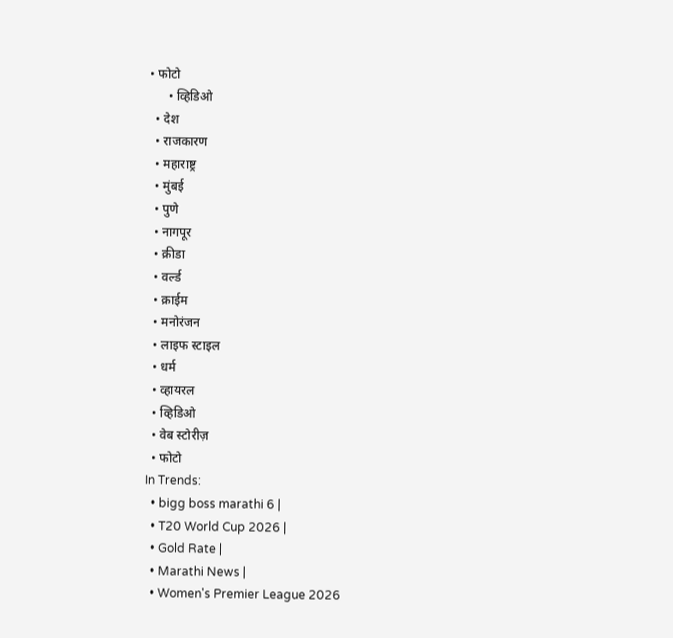• फोटो
      • व्हिडिओ
  • देश
  • राजकारण
  • महाराष्ट्र
  • मुंबई
  • पुणे
  • नागपूर
  • क्रीडा
  • वर्ल्ड
  • क्राईम
  • मनोरंजन
  • लाइफ स्टाइल
  • धर्म
  • व्हायरल
  • व्हिडिओ
  • वेब स्टोरीज़
  • फोटो
In Trends:
  • bigg boss marathi 6 |
  • T20 World Cup 2026 |
  • Gold Rate |
  • Marathi News |
  • Women's Premier League 2026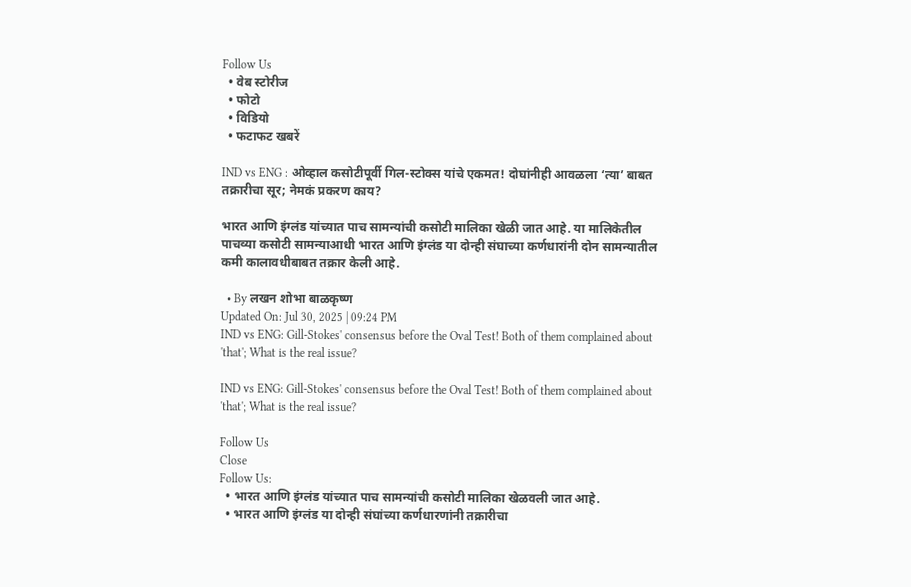Follow Us
  • वेब स्टोरीज
  • फोटो
  • विडियो
  • फटाफट खबरें

IND vs ENG : ओव्हाल कसोटीपूर्वी गिल-स्टोक्स यांचे एकमत! दोघांनीही आवळला ‘त्या’ बाबत तक्रारीचा सूर; नेमकं प्रकरण काय?

भारत आणि इंग्लंड यांच्यात पाच सामन्यांची कसोटी मालिका खेळी जात आहे. या मालिकेतील पाचव्या कसोटी सामन्याआधी भारत आणि इंग्लंड या दोन्ही संघाच्या कर्णधारांनी दोन सामन्यातील कमी कालावधीबाबत तक्रार केली आहे.

  • By लखन शोभा बाळकृष्ण
Updated On: Jul 30, 2025 | 09:24 PM
IND vs ENG: Gill-Stokes' consensus before the Oval Test! Both of them complained about 'that'; What is the real issue?

IND vs ENG: Gill-Stokes' consensus before the Oval Test! Both of them complained about 'that'; What is the real issue?

Follow Us
Close
Follow Us:
  • भारत आणि इंग्लंड यांच्यात पाच सामन्यांची कसोटी मालिका खेळवली जात आहे.
  • भारत आणि इंग्लंड या दोन्ही संघांच्या कर्णधारणांनी तक्रारीचा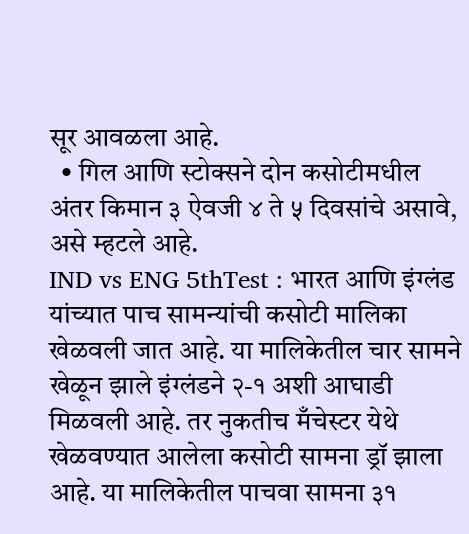सूर आवळला आहे.
  • गिल आणि स्टोक्सने दोन कसोटीमधील अंतर किमान ३ ऐवजी ४ ते ५ दिवसांचे असावे, असे म्हटले आहे.
IND vs ENG 5thTest : भारत आणि इंग्लंड यांच्यात पाच सामन्यांची कसोटी मालिका खेळवली जात आहे. या मालिकेतील चार सामने खेळून झाले इंग्लंडने २-१ अशी आघाडी मिळवली आहे. तर नुकतीच मँचेस्टर येथे खेळवण्यात आलेला कसोटी सामना ड्रॉ झाला आहे. या मालिकेतील पाचवा सामना ३१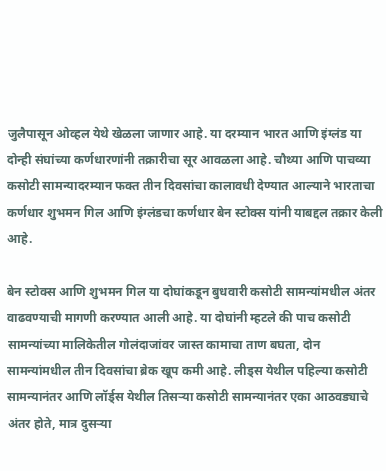जुलैपासून ओव्हल येथे खेळला जाणार आहे. या दरम्यान भारत आणि इंग्लंड या दोन्ही संघांच्या कर्णधारणांनी तक्रारीचा सूर आवळला आहे. चौथ्या आणि पाचव्या कसोटी सामन्यादरम्यान फक्त तीन दिवसांचा कालावधी देण्यात आल्याने भारताचा कर्णधार शुभमन गिल आणि इंग्लंडचा कर्णधार बेन स्टोक्स यांनी याबद्दल तक्रार केली आहे.

बेन स्टोक्स आणि शुभमन गिल या दोघांकडून बुधवारी कसोटी सामन्यांमधील अंतर वाढवण्याची मागणी करण्यात आली आहे. या दोघांनी म्हटले की पाच कसोटी सामन्यांच्या मालिकेतील गोलंदाजांवर जास्त कामाचा ताण बघता, दोन सामन्यांमधील तीन दिवसांचा ब्रेक खूप कमी आहे. लीड्स येथील पहिल्या कसोटी सामन्यानंतर आणि लॉर्ड्स येथील तिसऱ्या कसोटी सामन्यानंतर एका आठवड्याचे अंतर होते, मात्र दुसऱ्या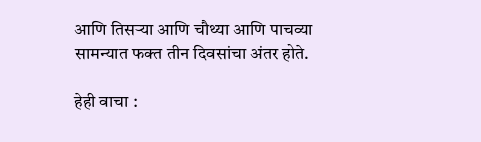आणि तिसऱ्या आणि चौथ्या आणि पाचव्या सामन्यात फक्त तीन दिवसांचा अंतर होते.

हेही वाचा :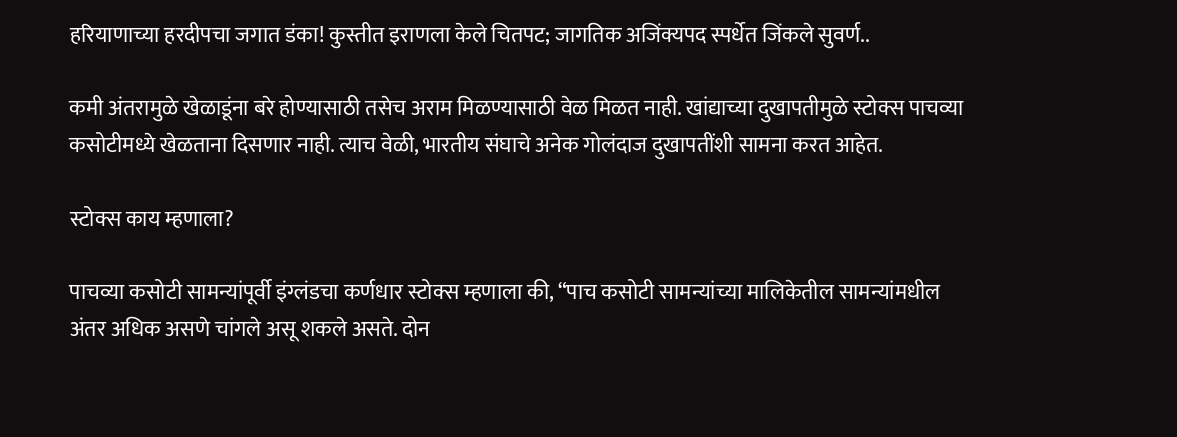हरियाणाच्या हरदीपचा जगात डंका! कुस्तीत इराणला केले चितपट; जागतिक अजिंक्यपद स्पर्धेत जिंकले सुवर्ण..

कमी अंतरामुळे खेळाडूंना बरे होण्यासाठी तसेच अराम मिळण्यासाठी वेळ मिळत नाही. खांद्याच्या दुखापतीमुळे स्टोक्स पाचव्या कसोटीमध्ये खेळताना दिसणार नाही. त्याच वेळी, भारतीय संघाचे अनेक गोलंदाज दुखापतींशी सामना करत आहेत.

स्टोक्स काय म्हणाला?

पाचव्या कसोटी सामन्यांपूर्वी इंग्लंडचा कर्णधार स्टोक्स म्हणाला की, “पाच कसोटी सामन्यांच्या मालिकेतील सामन्यांमधील अंतर अधिक असणे चांगले असू शकले असते. दोन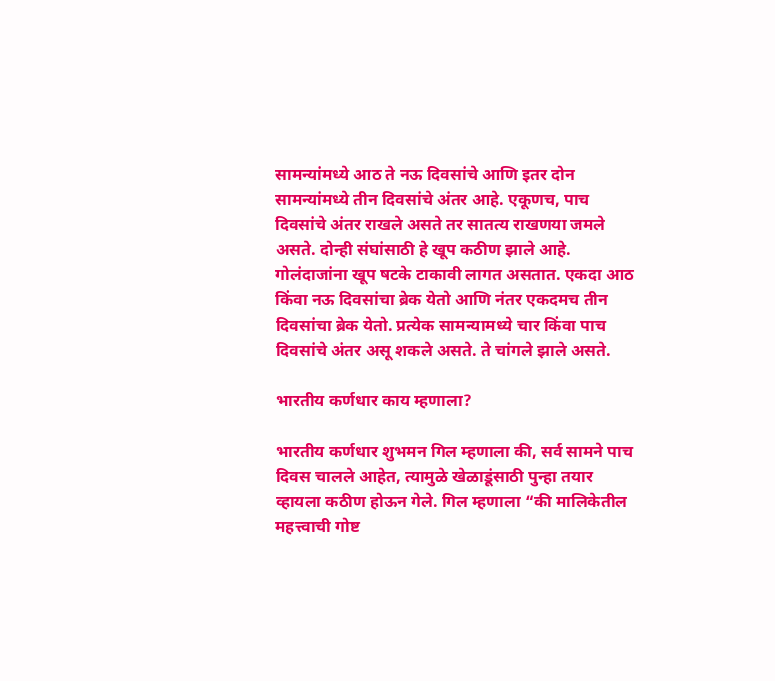सामन्यांमध्ये आठ ते नऊ दिवसांचे आणि इतर दोन सामन्यांमध्ये तीन दिवसांचे अंतर आहे. एकूणच, पाच दिवसांचे अंतर राखले असते तर सातत्य राखणया जमले असते. दोन्ही संघांसाठी हे खूप कठीण झाले आहे. गोलंदाजांना खूप षटके टाकावी लागत असतात. एकदा आठ किंवा नऊ दिवसांचा ब्रेक येतो आणि नंतर एकदमच तीन दिवसांचा ब्रेक येतो. प्रत्येक सामन्यामध्ये चार किंवा पाच दिवसांचे अंतर असू शकले असते. ते चांगले झाले असते.

भारतीय कर्णधार काय म्हणाला?

भारतीय कर्णधार शुभमन गिल म्हणाला की, सर्व सामने पाच दिवस चालले आहेत, त्यामुळे खेळाडूंसाठी पुन्हा तयार व्हायला कठीण होऊन गेले. गिल म्हणाला “की मालिकेतील महत्त्वाची गोष्ट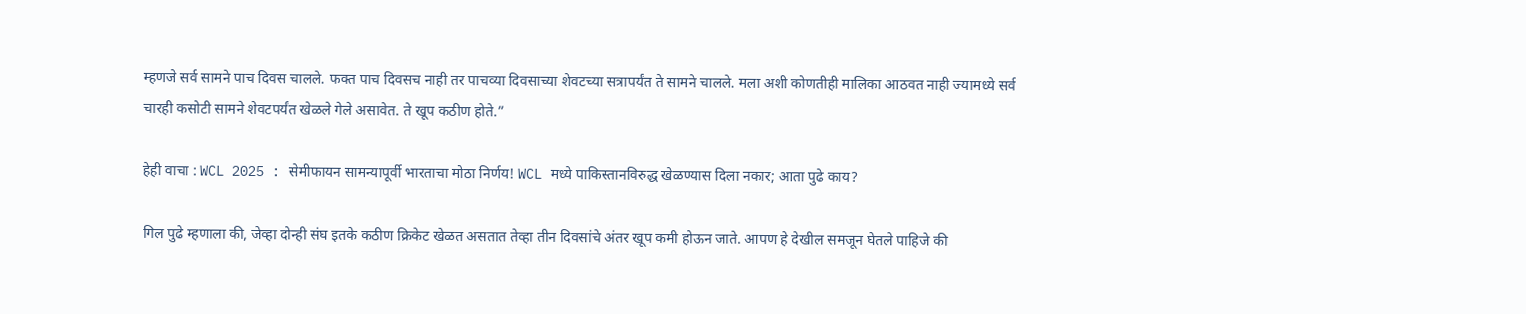म्हणजे सर्व सामने पाच दिवस चालले. फक्त पाच दिवसच नाही तर पाचव्या दिवसाच्या शेवटच्या सत्रापर्यंत ते सामने चालले. मला अशी कोणतीही मालिका आठवत नाही ज्यामध्ये सर्व चारही कसोटी सामने शेवटपर्यंत खेळले गेले असावेत. ते खूप कठीण होते.”

हेही वाचा : WCL 2025 : सेमीफायन सामन्यापूर्वी भारताचा मोठा निर्णय! WCL मध्ये पाकिस्तानविरुद्ध खेळण्यास दिला नकार; आता पुढे काय?

गिल पुढे म्हणाला की, जेव्हा दोन्ही संघ इतके कठीण क्रिकेट खेळत असतात तेव्हा तीन दिवसांचे अंतर खूप कमी होऊन जाते. आपण हे देखील समजून घेतले पाहिजे की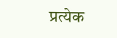प्रत्येक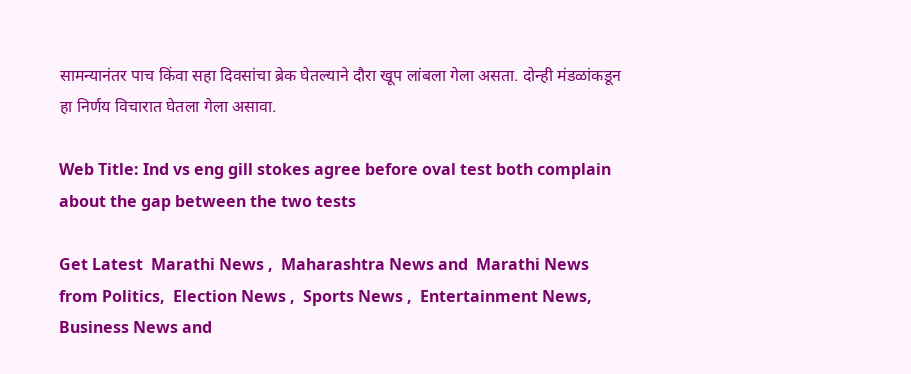सामन्यानंतर पाच किंवा सहा दिवसांचा ब्रेक घेतल्याने दौरा खूप लांबला गेला असता. दोन्ही मंडळांकडून हा निर्णय विचारात घेतला गेला असावा.

Web Title: Ind vs eng gill stokes agree before oval test both complain about the gap between the two tests

Get Latest  Marathi News ,  Maharashtra News and  Marathi News from Politics,  Election News ,  Sports News ,  Entertainment News,  Business News and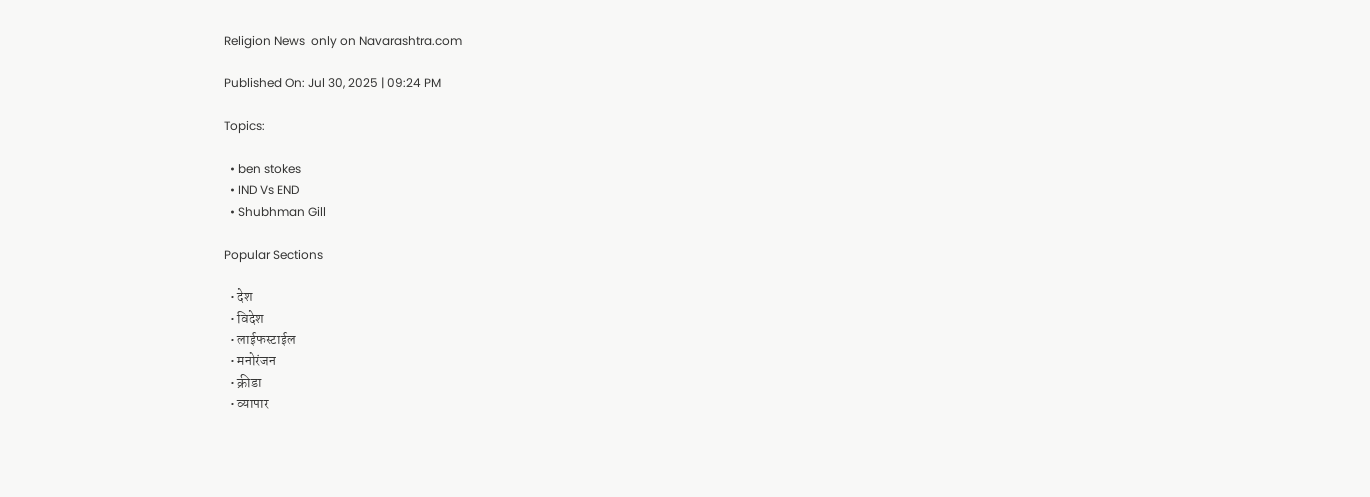Religion News  only on Navarashtra.com

Published On: Jul 30, 2025 | 09:24 PM

Topics:

  • ben stokes
  • IND Vs END
  • Shubhman Gill

Popular Sections

  • देश
  • विदेश
  • लाईफस्टाईल
  • मनोरंजन
  • क्रीडा
  • व्यापार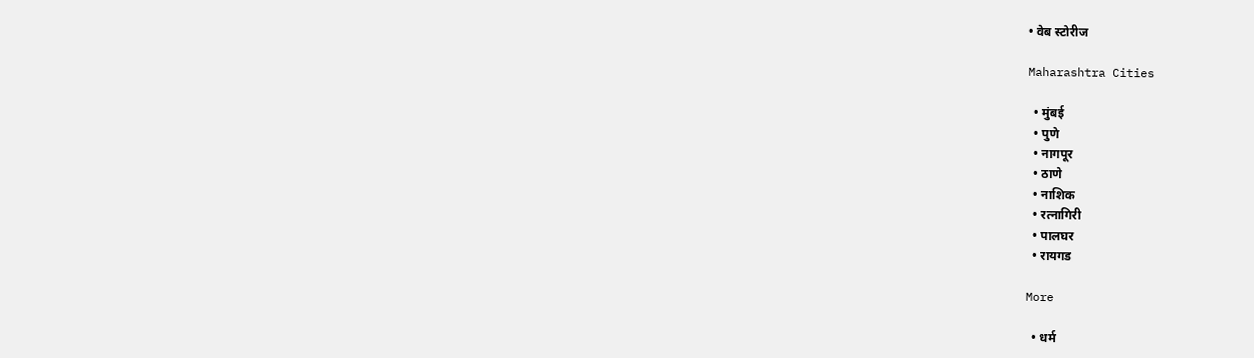• वेब स्टोरीज

Maharashtra Cities

  • मुंबई
  • पुणे
  • नागपूर
  • ठाणे
  • नाशिक
  • रत्नागिरी
  • पालघर
  • रायगड

More

  • धर्म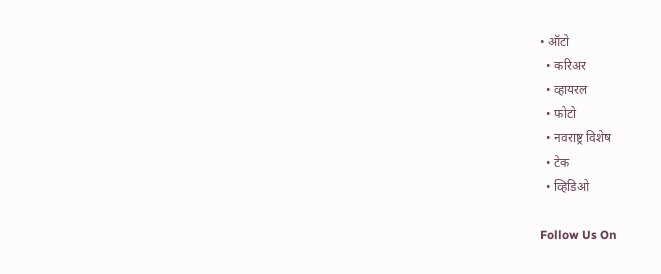• ऑटो
  • करिअर
  • व्हायरल
  • फोटो
  • नवराष्ट्र विशेष
  • टेक
  • व्हिडिओ

Follow Us On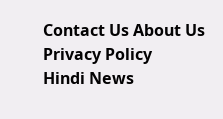Contact Us About Us Privacy Policy
Hindi News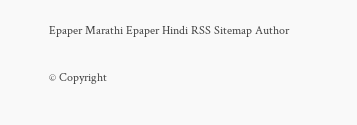Epaper Marathi Epaper Hindi RSS Sitemap Author

© Copyright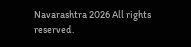Navarashtra 2026 All rights reserved.